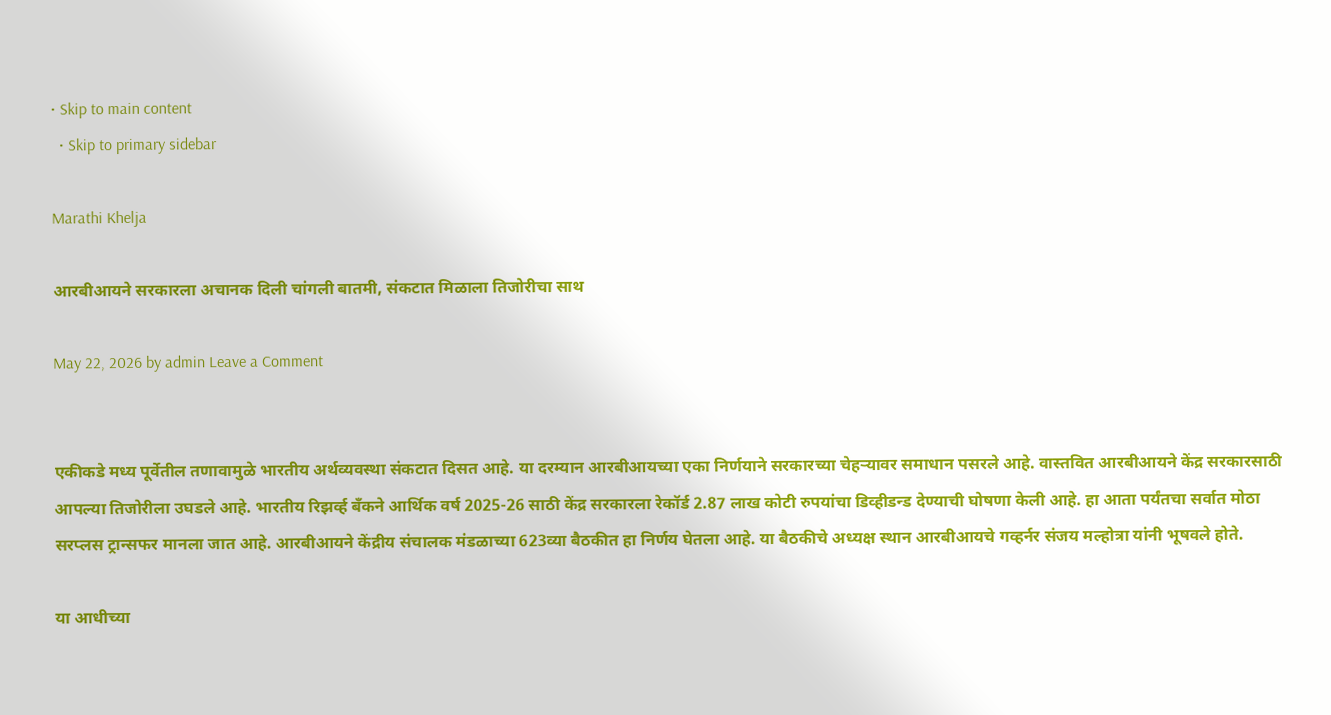• Skip to main content
  • Skip to primary sidebar

Marathi Khelja

आरबीआयने सरकारला अचानक दिली चांगली बातमी, संकटात मिळाला तिजोरीचा साथ

May 22, 2026 by admin Leave a Comment


एकीकडे मध्य पूर्वेतील तणावामुळे भारतीय अर्थव्यवस्था संकटात दिसत आहे. या दरम्यान आरबीआयच्या एका निर्णयाने सरकारच्या चेहऱ्यावर समाधान पसरले आहे. वास्तवित आरबीआयने केंद्र सरकारसाठी आपल्या तिजोरीला उघडले आहे. भारतीय रिझर्व्ह बँकने आर्थिक वर्ष 2025-26 साठी केंद्र सरकारला रेकॉर्ड 2.87 लाख कोटी रुपयांचा डिव्हीडन्ड देण्याची घोषणा केली आहे. हा आता पर्यंतचा सर्वात मोठा सरप्लस ट्रान्सफर मानला जात आहे. आरबीआयने केंद्रीय संचालक मंडळाच्या 623व्या बैठकीत हा निर्णय घेतला आहे. या बैठकीचे अध्यक्ष स्थान आरबीआयचे गव्हर्नर संजय मल्होत्रा यांनी भूषवले होते.

या आधीच्या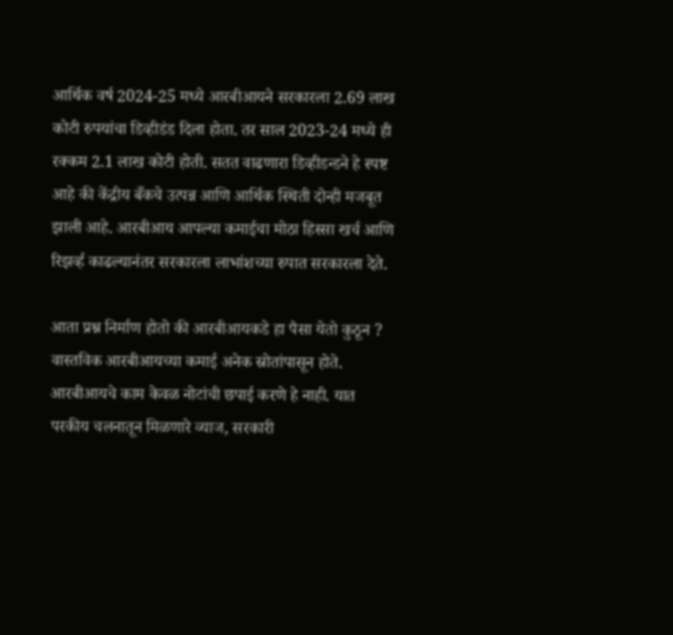आर्थिक वर्ष 2024-25 मध्ये आरबीआयने सरकारला 2.69 लाख कोटी रुपयांचा डिव्हीडंड दिला होता. तर साल 2023-24 मध्ये ही रक्कम 2.1 लाख कोटी होती. सतत वाढणारा डिव्हीडन्डने हे स्पष्ट आहे की केंद्रीय बँकचे उत्पन्न आणि आर्थिक स्थिती दोन्ही मजबूत झाली आहे. आरबीआय आपल्या कमाईचा मोठा हिस्सा खर्च आणि रिझर्व्ह काढल्यानंतर सरकारला लाभांशच्या रुपात सरकारला देते.

आता प्रश्न निर्माण होतो की आरबीआयकडे हा पैसा येतो कुठून ? वास्तविक आरबीआयच्या कमाई अनेक स्रोतांपासून होते. आरबीआयचे काम केवळ नोटांची छपाई करणे हे नाही. यात परकीय चलनातून मिळणारे व्याज, सरकारी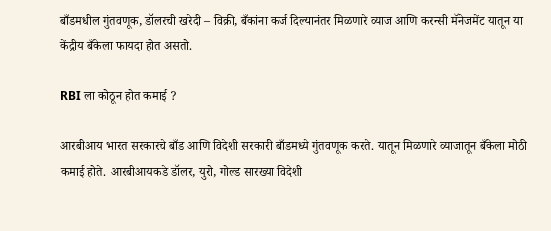बाँडमधील गुंतवणूक, डॉलरची खरेदी – विक्री, बँकांना कर्ज दिल्यानंतर मिळणारे व्याज आणि करन्सी मॅनेजमेंट यातून या केंद्रीय बँकेला फायदा होत असतो.

RBI ला कोठून होत कमाई ?

आरबीआय भारत सरकारचे बाँड आणि विदेशी सरकारी बाँडमध्ये गुंतवणूक करते. यातून मिळणारे व्याजातून बँकेला मोठी कमाई होते. आरबीआयकडे डॉलर, युरो, गोल्ड सारख्या विदेशी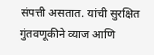संपत्ती असतात. यांची सुरक्षित गुंतवणूकीने व्याज आणि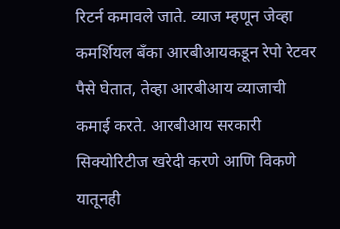रिटर्न कमावले जाते. व्याज म्हणून जेव्हा कमर्शियल बँका आरबीआयकडून रेपो रेटवर पैसे घेतात, तेव्हा आरबीआय व्याजाची कमाई करते. आरबीआय सरकारी सिक्योरिटीज खरेदी करणे आणि विकणे यातूनही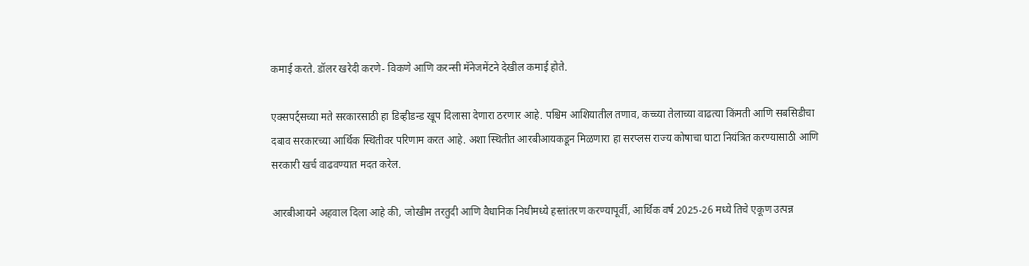कमाई करते. डॉलर खरेदी करणे- विकणे आणि करन्सी मॅनेजमेंटने देखील कमाई होते.

एक्सपर्ट्सच्या मते सरकारसाठी हा डिव्हीडन्ड खूप दिलासा देणारा ठरणार आहे. पश्चिम आशियातील तणाव, कच्च्या तेलाच्या वाढत्या किंमती आणि सबसिडीचा दबाव सरकारच्या आर्थिक स्थितीवर परिणाम करत आहे. अशा स्थितीत आरबीआयकडून मिळणारा हा सरप्लस राज्य कोषाचा घाटा नियंत्रित करण्यासाठी आणि सरकारी खर्च वाढवण्यात मदत करेल.

आरबीआयने अहवाल दिला आहे की, जोखीम तरतुदी आणि वैधानिक निधीमध्ये हस्तांतरण करण्यापूर्वी, आर्थिक वर्ष 2025-26 मध्ये तिचे एकूण उत्पन्न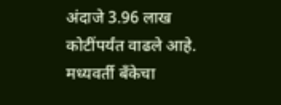अंदाजे 3.96 लाख कोटींपर्यंत वाढले आहे. मध्यवर्ती बँकेचा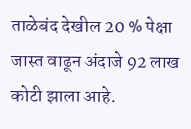ताळेबंद देखील 20 % पेक्षा जास्त वाढून अंदाजे 92 लाख कोटी झाला आहे.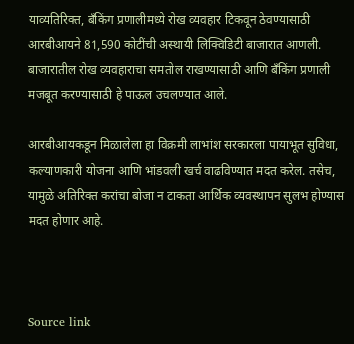याव्यतिरिक्त, बँकिंग प्रणालीमध्ये रोख व्यवहार टिकवून ठेवण्यासाठी आरबीआयने 81,590 कोटींची अस्थायी लिक्विडिटी बाजारात आणली. बाजारातील रोख व्यवहाराचा समतोल राखण्यासाठी आणि बँकिंग प्रणाली मजबूत करण्यासाठी हे पाऊल उचलण्यात आले.

आरबीआयकडून मिळालेला हा विक्रमी लाभांश सरकारला पायाभूत सुविधा, कल्याणकारी योजना आणि भांडवली खर्च वाढविण्यात मदत करेल. तसेच, यामुळे अतिरिक्त करांचा बोजा न टाकता आर्थिक व्यवस्थापन सुलभ होण्यास मदत होणार आहे.



Source link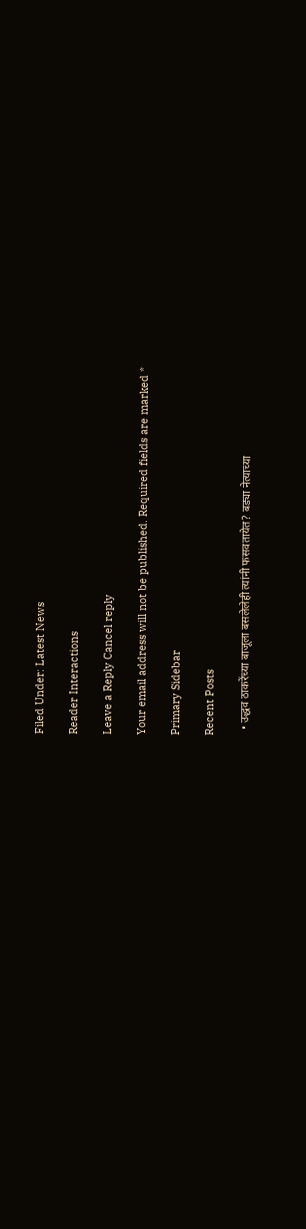Filed Under: Latest News

Reader Interactions

Leave a Reply Cancel reply

Your email address will not be published. Required fields are marked *

Primary Sidebar

Recent Posts

  • उद्धव ठाकरेंच्या बाजूला बसलेलेही त्यांनी फसवतायेत? बड्या नेत्याच्या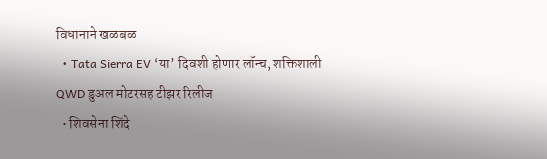विधानाने खळबळ
  • Tata Sierra EV ‘या’ दिवशी होणार लॉन्च, शक्तिशाली QWD डुअल मोटरसह टीझर रिलीज
  • शिवसेना शिंदे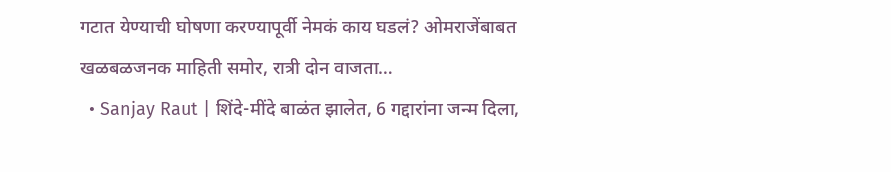गटात येण्याची घोषणा करण्यापूर्वी नेमकं काय घडलं? ओमराजेंबाबत खळबळजनक माहिती समोर, रात्री दोन वाजता…
  • Sanjay Raut | शिंदे-मींदे बाळंत झालेत, 6 गद्दारांना जन्म दिला,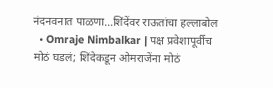नंदनवनात पाळणा…शिंदेंवर राऊतांचा हल्लाबोल
  • Omraje Nimbalkar | पक्ष प्रवेशापूर्वीच मोठं घडलं; शिंदेकडून ओमराजेंना मोठं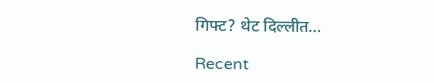गिफ्ट? थेट दिल्लीत…

Recent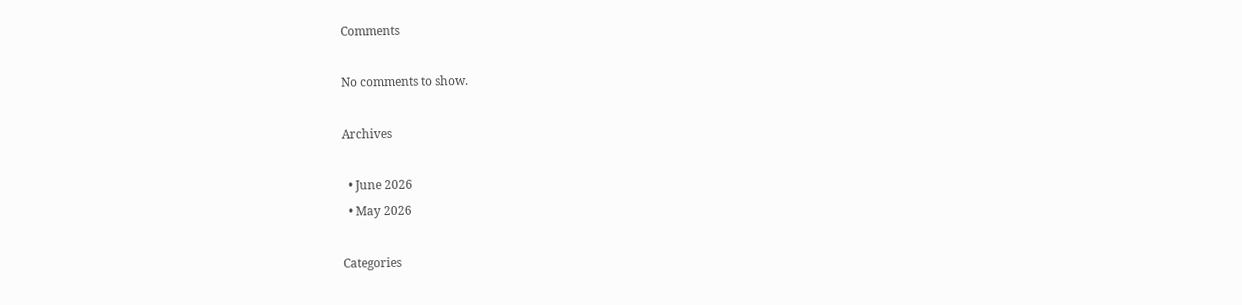Comments

No comments to show.

Archives

  • June 2026
  • May 2026

Categories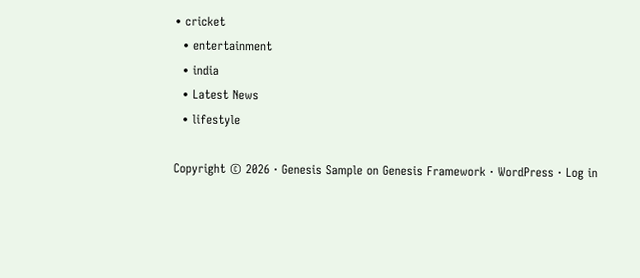• cricket
  • entertainment
  • india
  • Latest News
  • lifestyle

Copyright © 2026 · Genesis Sample on Genesis Framework · WordPress · Log in